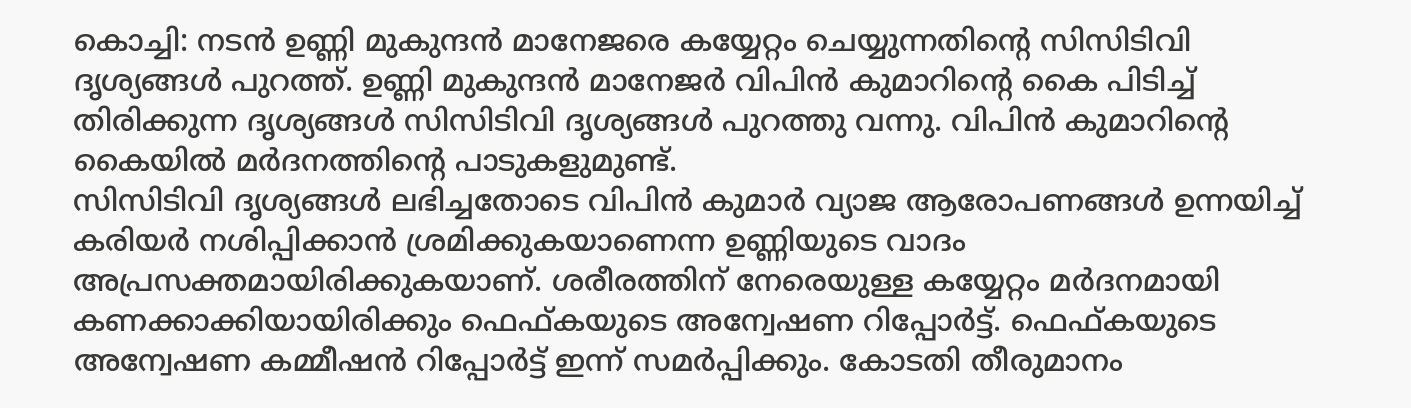കൊച്ചി: നടൻ ഉണ്ണി മുകുന്ദൻ മാനേജരെ കയ്യേറ്റം ചെയ്യുന്നതിന്റെ സിസിടിവി ദൃശ്യങ്ങൾ പുറത്ത്. ഉണ്ണി മുകുന്ദൻ മാനേജർ വിപിൻ കുമാറിന്റെ കൈ പിടിച്ച് തിരിക്കുന്ന ദൃശ്യങ്ങൾ സിസിടിവി ദൃശ്യങ്ങൾ പുറത്തു വന്നു. വിപിൻ കുമാറിന്റെ കൈയിൽ മർദനത്തിന്റെ പാടുകളുമുണ്ട്.
സിസിടിവി ദൃശ്യങ്ങൾ ലഭിച്ചതോടെ വിപിൻ കുമാർ വ്യാജ ആരോപണങ്ങൾ ഉന്നയിച്ച് കരിയർ നശിപ്പിക്കാൻ ശ്രമിക്കുകയാണെന്ന ഉണ്ണിയുടെ വാദം അപ്രസക്തമായിരിക്കുകയാണ്. ശരീരത്തിന് നേരെയുള്ള കയ്യേറ്റം മർദനമായി കണക്കാക്കിയായിരിക്കും ഫെഫ്കയുടെ അന്വേഷണ റിപ്പോർട്ട്. ഫെഫ്കയുടെ അന്വേഷണ കമ്മീഷൻ റിപ്പോർട്ട് ഇന്ന് സമർപ്പിക്കും. കോടതി തീരുമാനം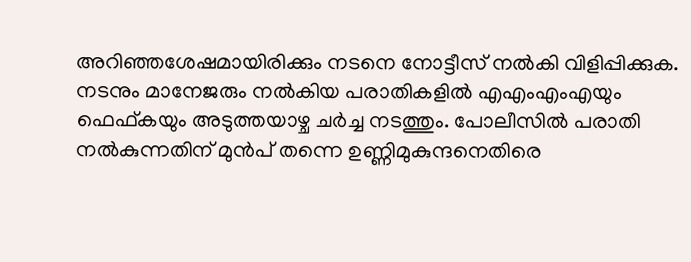അറിഞ്ഞശേഷമായിരിക്കും നടനെ നോട്ടീസ് നൽകി വിളിപ്പിക്കുക.
നടനും മാനേജരും നൽകിയ പരാതികളിൽ എഎംഎംഎയും ഫെഫ്കയും അടുത്തയാഴ്ച ചർച്ച നടത്തും. പോലീസിൽ പരാതി നൽകുന്നതിന് മുൻപ് തന്നെ ഉണ്ണിമുകുന്ദനെതിരെ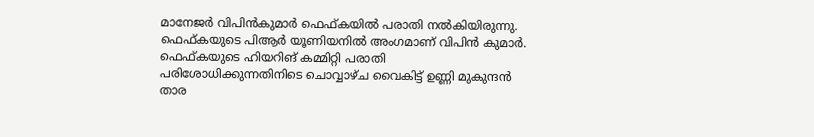മാനേജർ വിപിൻകുമാർ ഫെഫ്കയിൽ പരാതി നൽകിയിരുന്നു. ഫെഫ്കയുടെ പിആർ യൂണിയനിൽ അംഗമാണ് വിപിൻ കുമാർ. ഫെഫ്കയുടെ ഹിയറിങ് കമ്മിറ്റി പരാതി പരിശോധിക്കുന്നതിനിടെ ചൊവ്വാഴ്ച വൈകിട്ട് ഉണ്ണി മുകുന്ദൻ താര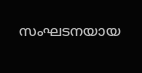സംഘടനയായ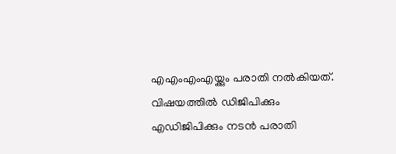എഎംഎംഎയ്ക്കും പരാതി നൽകിയത്. വിഷയത്തിൽ ഡിജിപിക്കും എഡിജിപിക്കും നടൻ പരാതി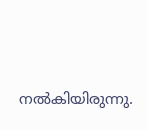നൽകിയിരുന്നു.